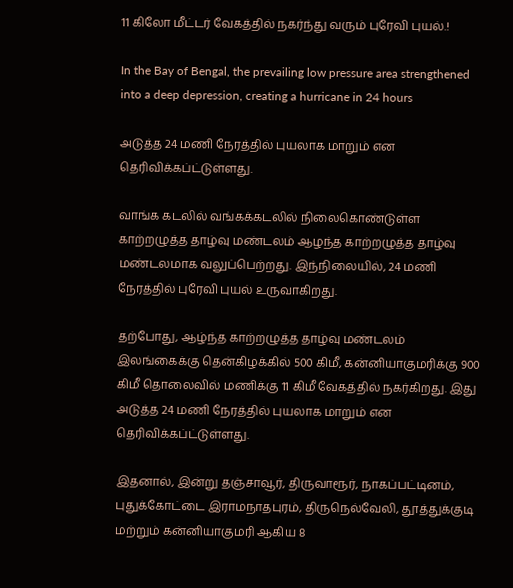11 கிலோ மீட்டர் வேகத்தில் நகர்ந்து வரும் புரேவி புயல்.!

In the Bay of Bengal, the prevailing low pressure area strengthened into a deep depression, creating a hurricane in 24 hours

அடுத்த 24 மணி நேரத்தில் புயலாக மாறும் என தெரிவிக்கப்ட்டுள்ளது.

வாங்க கடலில் வங்கக்கடலில் நிலைகொண்டுள்ள காற்றழுத்த தாழ்வு மண்டலம் ஆழந்த காற்றழுத்த தாழ்வு மண்டலமாக வலுப்பெற்றது. இந்நிலையில், 24 மணி நேரத்தில் புரேவி புயல் உருவாகிறது.

தற்போது, ஆழ்ந்த காற்றழுத்த தாழ்வு மண்டலம் இலங்கைக்கு தென்கிழக்கில் 500 கிமீ, கன்னியாகுமரிக்கு 900 கிமீ தொலைவில் மணிக்கு 11 கிமீ வேகத்தில் நகர்கிறது. இது அடுத்த 24 மணி நேரத்தில் புயலாக மாறும் என தெரிவிக்கப்ட்டுள்ளது.

இதனால், இன்று தஞ்சாவூர், திருவாரூர், நாகப்பட்டினம், புதுக்கோட்டை இராமநாதபுரம், திருநெல்வேலி, தூத்துக்குடி மற்றும் கன்னியாகுமரி ஆகிய 8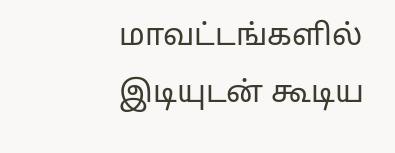மாவட்டங்களில் இடியுடன் கூடிய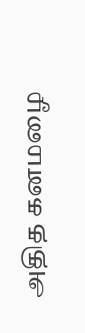அதித கனமழை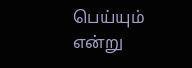பெய்யும் என்று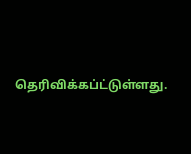தெரிவிக்கப்ட்டுள்ளது.